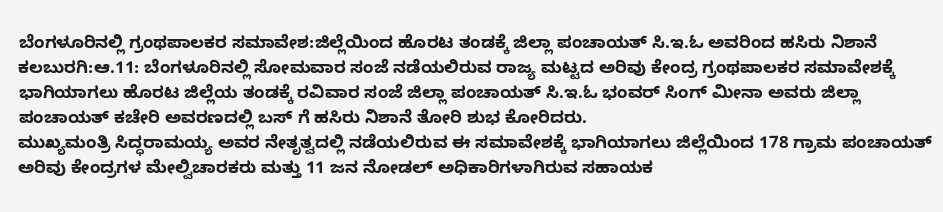ಬೆಂಗಳೂರಿನಲ್ಲಿ ಗ್ರಂಥಪಾಲಕರ ಸಮಾವೇಶ:ಜಿಲ್ಲೆಯಿಂದ ಹೊರಟ ತಂಡಕ್ಕೆ ಜಿಲ್ಲಾ ಪಂಚಾಯತ್ ಸಿ.ಇ.ಓ ಅವರಿಂದ ಹಸಿರು ನಿಶಾನೆ
ಕಲಬುರಗಿ:ಆ.11: ಬೆಂಗಳೂರಿನಲ್ಲಿ ಸೋಮವಾರ ಸಂಜೆ ನಡೆಯಲಿರುವ ರಾಜ್ಯ ಮಟ್ಟದ ಅರಿವು ಕೇಂದ್ರ ಗ್ರಂಥಪಾಲಕರ ಸಮಾವೇಶಕ್ಕೆ ಭಾಗಿಯಾಗಲು ಹೊರಟ ಜಿಲ್ಲೆಯ ತಂಡಕ್ಕೆ ರವಿವಾರ ಸಂಜೆ ಜಿಲ್ಲಾ ಪಂಚಾಯತ್ ಸಿ.ಇ.ಓ ಭಂವರ್ ಸಿಂಗ್ ಮೀನಾ ಅವರು ಜಿಲ್ಲಾ ಪಂಚಾಯತ್ ಕಚೇರಿ ಅವರಣದಲ್ಲಿ ಬಸ್ ಗೆ ಹಸಿರು ನಿಶಾನೆ ತೋರಿ ಶುಭ ಕೋರಿದರು.
ಮುಖ್ಯಮಂತ್ರಿ ಸಿದ್ಧರಾಮಯ್ಯ ಅವರ ನೇತೃತ್ವದಲ್ಲಿ ನಡೆಯಲಿರುವ ಈ ಸಮಾವೇಶಕ್ಕೆ ಭಾಗಿಯಾಗಲು ಜಿಲ್ಲೆಯಿಂದ 178 ಗ್ರಾಮ ಪಂಚಾಯತ್ ಅರಿವು ಕೇಂದ್ರಗಳ ಮೇಲ್ವಿಚಾರಕರು ಮತ್ತು 11 ಜನ ನೋಡಲ್ ಅಧಿಕಾರಿಗಳಾಗಿರುವ ಸಹಾಯಕ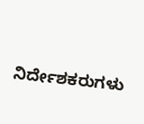ನಿರ್ದೇಶಕರುಗಳು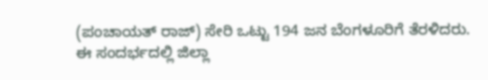(ಪಂಚಾಯತ್ ರಾಜ್) ಸೇರಿ ಒಟ್ಟು 194 ಜನ ಬೆಂಗಳೂರಿಗೆ ತೆರಳಿದರು.
ಈ ಸಂದರ್ಭದಲ್ಲಿ ಜಿಲ್ಲಾ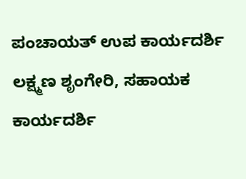ಪಂಚಾಯತ್ ಉಪ ಕಾರ್ಯದರ್ಶಿ ಲಕ್ಷ್ಮಣ ಶೃಂಗೇರಿ, ಸಹಾಯಕ ಕಾರ್ಯದರ್ಶಿ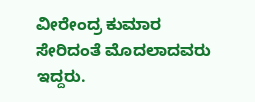ವೀರೇಂದ್ರ ಕುಮಾರ ಸೇರಿದಂತೆ ಮೊದಲಾದವರು ಇದ್ದರು.